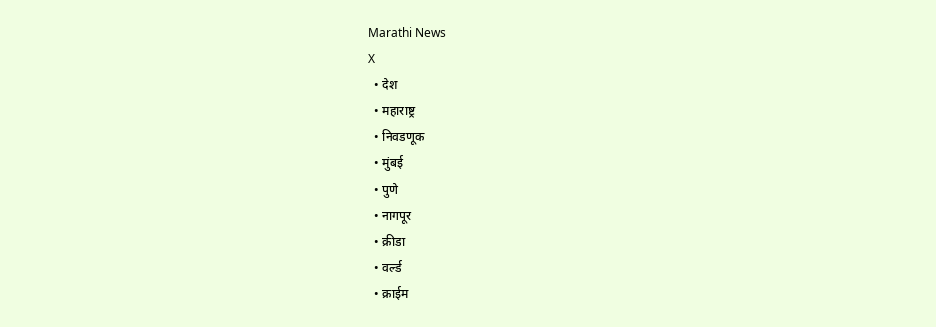Marathi News
X
  • देश
  • महाराष्ट्र
  • निवडणूक
  • मुंबई
  • पुणे
  • नागपूर
  • क्रीडा
  • वर्ल्ड
  • क्राईम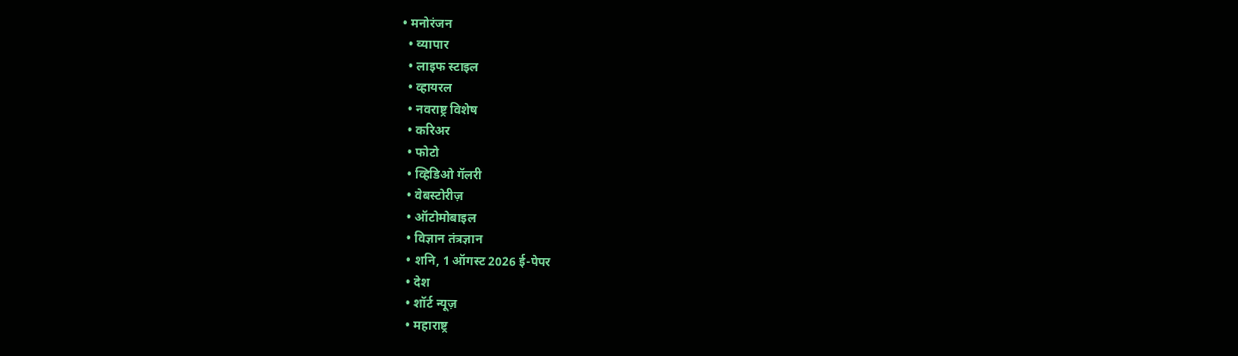• मनोरंजन
  • व्यापार
  • लाइफ स्टाइल
  • व्हायरल
  • नवराष्ट्र विशेष
  • करिअर
  • फोटो
  • व्हिडिओ गॅलरी
  • वेबस्टोरीज़
  • ऑटोमोबाइल
  • विज्ञान तंत्रज्ञान
  • शनि, 1 ऑगस्ट 2026 ई-पेपर
  • देश
  • शॉर्ट न्यूज़
  • महाराष्ट्र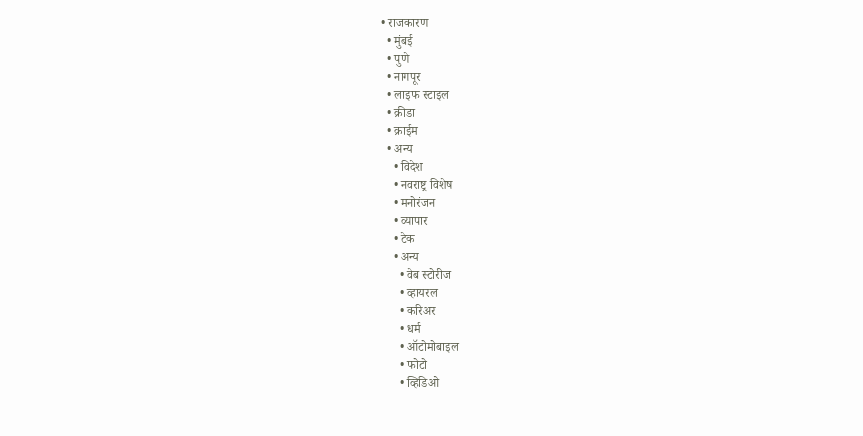• राजकारण
  • मुंबई
  • पुणे
  • नागपूर
  • लाइफ स्टाइल
  • क्रीडा
  • क्राईम
  • अन्य
    • विदेश
    • नवराष्ट्र विशेष
    • मनोरंजन
    • व्यापार
    • टेक
    • अन्य
      • वेब स्टोरीज
      • व्हायरल
      • करिअर
      • धर्म
      • ऑटोमोबाइल
      • फोटो
      • व्हिडिओ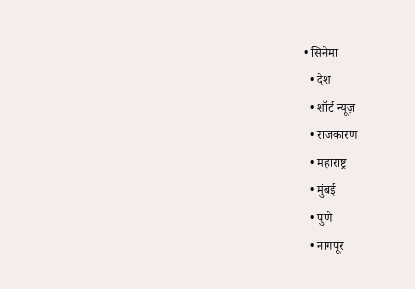• सिनेमा
  • देश
  • शॉर्ट न्यूज़
  • राजकारण
  • महाराष्ट्र
  • मुंबई
  • पुणे
  • नागपूर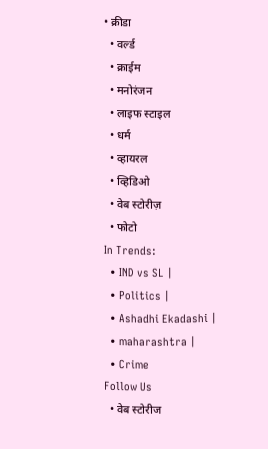• क्रीडा
  • वर्ल्ड
  • क्राईम
  • मनोरंजन
  • लाइफ स्टाइल
  • धर्म
  • व्हायरल
  • व्हिडिओ
  • वेब स्टोरीज़
  • फोटो
In Trends:
  • IND vs SL |
  • Politics |
  • Ashadhi Ekadashi |
  • maharashtra |
  • Crime
Follow Us
  • वेब स्टोरीज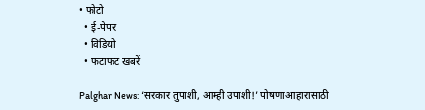• फोटो
  • ई-पेपर
  • विडियो
  • फटाफट खबरें

Palghar News: ‘सरकार तुपाशी, आम्ही उपाशी!’ पोषणाआहारासाठी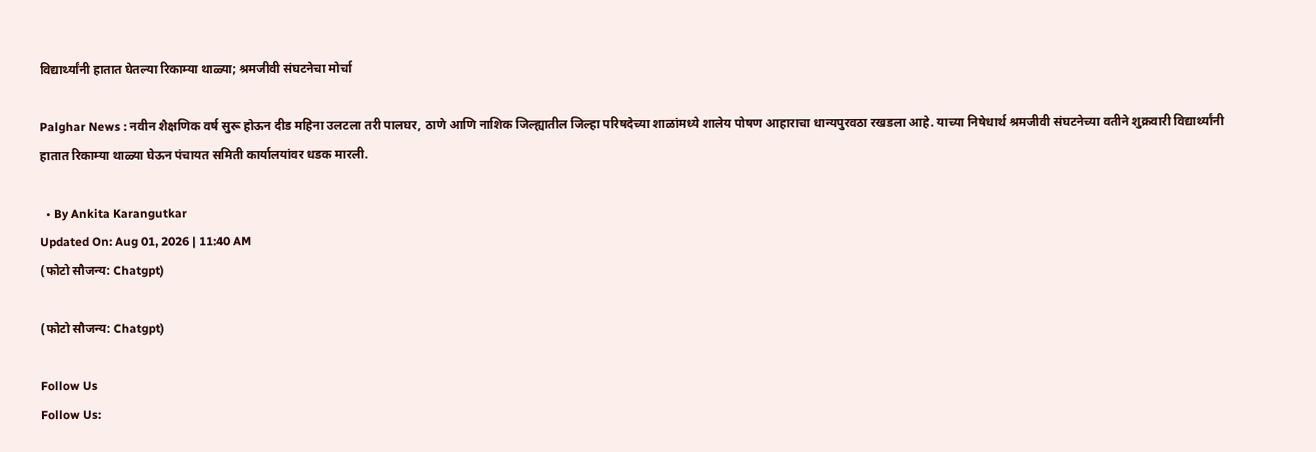विद्यार्थ्यांनी हातात घेतल्या रिकाम्या थाळ्या; श्रमजीवी संघटनेचा मोर्चा

Palghar News : नवीन शैक्षणिक वर्ष सुरू होऊन दीड महिना उलटला तरी पालघर, ठाणे आणि नाशिक जिल्ह्यातील जिल्हा परिषदेच्या शाळांमध्ये शालेय पोषण आहाराचा धान्यपुरवठा रखडला आहे. याच्या निषेधार्थ श्रमजीवी संघटनेच्या वतीने शुक्रवारी विद्यार्थ्यांनी हातात रिकाम्या थाळ्या घेऊन पंचायत समिती कार्यालयांवर धडक मारली.

  • By Ankita Karangutkar
Updated On: Aug 01, 2026 | 11:40 AM
(फोटो सौजन्य: Chatgpt)

(फोटो सौजन्य: Chatgpt)

Follow Us
Follow Us: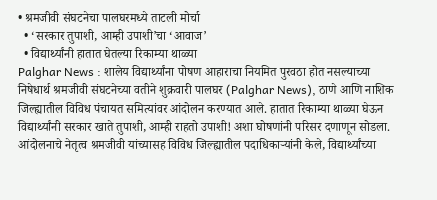• श्रमजीवी संघटनेचा पालघरमध्ये ताटली मोर्चा
  • ‘सरकार तुपाशी, आम्ही उपाशी’चा ‘आवाज’
  • विद्यार्थ्यांनी हातात घेतल्या रिकाम्या थाळ्या
Palghar News : शालेय विद्यार्थ्यांना पोषण आहाराचा नियमित पुरवठा होत नसल्याच्या निषेधार्थ श्रमजीवी संघटनेच्या वतीने शुक्रवारी पालघर (Palghar News), ठाणे आणि नाशिक जिल्ह्यातील विविध पंचायत समित्यांवर आंदोलन करण्यात आले. हातात रिकाम्या थाळ्या घेऊन विद्यार्थ्यांनी सरकार खाते तुपाशी, आम्ही राहतो उपाशी! अशा घोषणांनी परिसर दणाणून सोडला. आंदोलनाचे नेतृत्व श्रमजीवी यांच्यासह विविध जिल्ह्यातील पदाधिकाऱ्यांनी केले, विद्यार्थ्यांच्या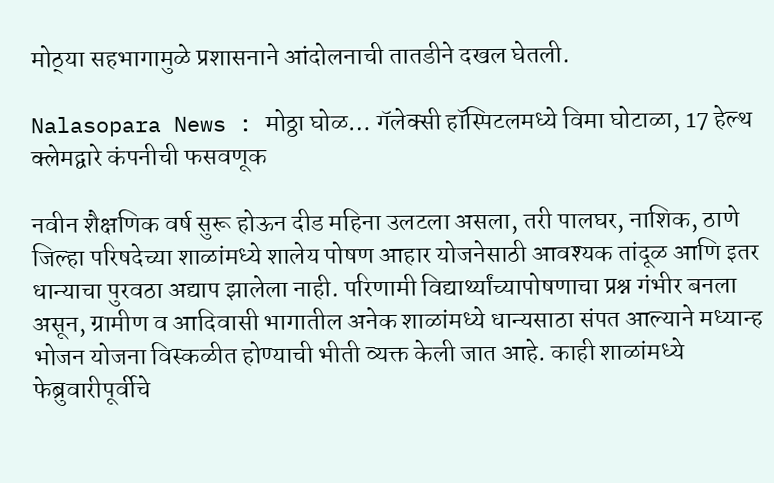मोठ्‌या सहभागामुळे प्रशासनाने आंदोलनाची तातडीने दखल घेतली.

Nalasopara News : मोठ्ठा घोळ… गॅलेक्सी हॉस्पिटलमध्ये विमा घोटाळा, 17 हेल्थ क्लेमद्वारे कंपनीची फसवणूक

नवीन शैक्षणिक वर्ष सुरू होऊन दीड महिना उलटला असला, तरी पालघर, नाशिक, ठाणे जिल्हा परिषदेच्या शाळांमध्ये शालेय पोषण आहार योजनेसाठी आवश्यक तांदूळ आणि इतर धान्याचा पुरवठा अद्याप झालेला नाही. परिणामी विद्यार्थ्यांच्यापोषणाचा प्रश्न गंभीर बनला असून, ग्रामीण व आदिवासी भागातील अनेक शाळांमध्ये धान्यसाठा संपत आल्याने मध्यान्ह भोजन योजना विस्कळीत होण्याची भीती व्यक्त केली जात आहे. काही शाळांमध्ये फेब्रुवारीपूर्वीचे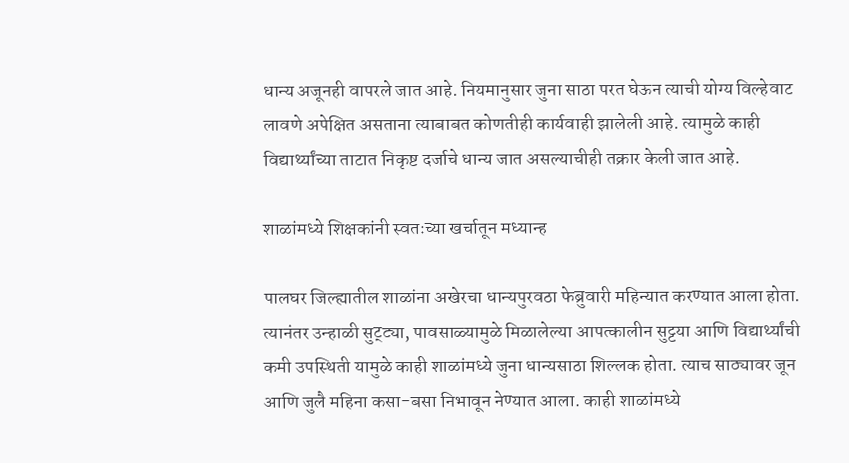धान्य अजूनही वापरले जात आहे. नियमानुसार जुना साठा परत घेऊन त्याची योग्य विल्हेवाट लावणे अपेक्षित असताना त्याबाबत कोणतीही कार्यवाही झालेली आहे. त्यामुळे काही विद्यार्थ्यांच्या ताटात निकृष्ट दर्जाचे धान्य जात असल्याचीही तक्रार केली जात आहे.

शाळांमध्ये शिक्षकांनी स्वतःच्या खर्चातून मध्यान्ह

पालघर जिल्ह्यातील शाळांना अखेरचा धान्यपुरवठा फेब्रुवारी महिन्यात करण्यात आला होता. त्यानंतर उन्हाळी सुट्ट्या, पावसाळ्यामुळे मिळालेल्या आपत्कालीन सुट्टया आणि विद्यार्थ्यांची कमी उपस्थिती यामुळे काही शाळांमध्ये जुना धान्यसाठा शिल्लक होता. त्याच साठ्यावर जून आणि जुलै महिना कसा-बसा निभावून नेण्यात आला. काही शाळांमध्ये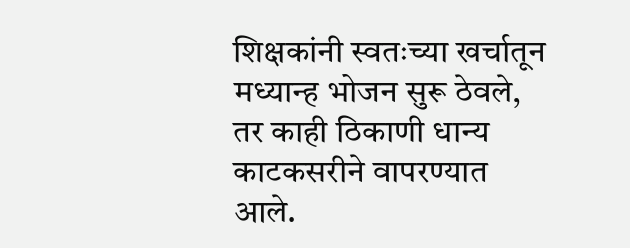शिक्षकांनी स्वतःच्या खर्चातून मध्यान्ह भोजन सुरू ठेवले, तर काही ठिकाणी धान्य काटकसरीने वापरण्यात आले.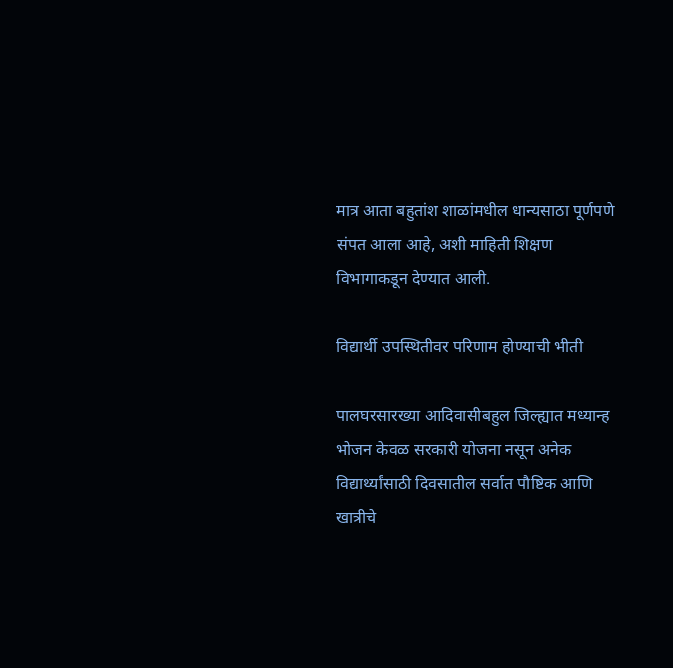मात्र आता बहुतांश शाळांमधील धान्यसाठा पूर्णपणे संपत आला आहे, अशी माहिती शिक्षण विभागाकडून देण्यात आली.

विद्यार्थी उपस्थितीवर परिणाम होण्याची भीती

पालघरसारख्या आदिवासीबहुल जिल्ह्यात मध्यान्ह भोजन केवळ सरकारी योजना नसून अनेक विद्यार्थ्यांसाठी दिवसातील सर्वात पौष्टिक आणि खात्रीचे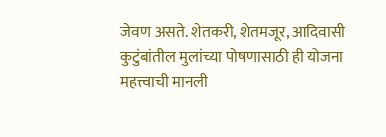जेवण असते. शेतकरी, शेतमजूर, आदिवासी कुटुंबांतील मुलांच्या पोषणासाठी ही योजना महत्त्वाची मानली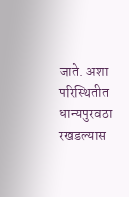जाते. अशा परिस्थितीत धान्यपुरवठा रखडल्यास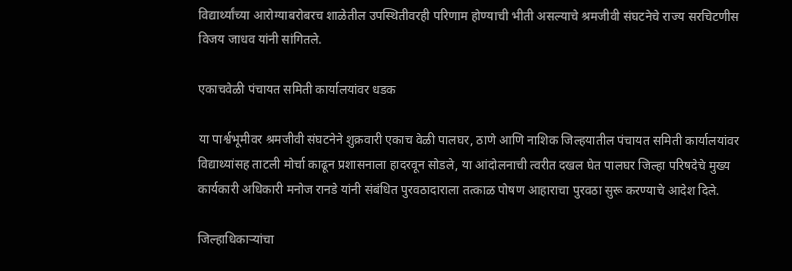विद्यार्थ्यांच्या आरोग्याबरोबरच शाळेतील उपस्थितीवरही परिणाम होण्याची भीती असल्याचे श्रमजीवी संघटनेचे राज्य सरचिटणीस विजय जाधव यांनी सांगितले.

एकाचवेळी पंचायत समिती कार्यालयांवर धडक

या पार्श्वभूमीवर श्रमजीवी संघटनेने शुक्रवारी एकाच वेळी पालघर, ठाणे आणि नाशिक जिल्हयातील पंचायत समिती कार्यालयांवर विद्याथ्यांसह ताटली मोर्चा काढून प्रशासनाला हादरवून सोडले, या आंदोलनाची त्वरीत दखल घेत पालघर जिल्हा परिषदेचे मुख्य कार्यकारी अधिकारी मनोज रानडे यांनी संबंधित पुरवठादाराला तत्काळ पोषण आहाराचा पुरवठा सुरू करण्याचे आदेश दिले.

जिल्हाधिकाऱ्यांचा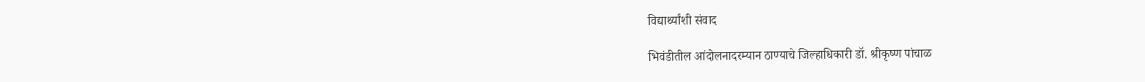विद्यार्थ्यांशी संवाद

भिवंडीतील आंदोलनादरम्यान ठाण्याचे जिल्हाधिकारी डॉ. श्रीकृष्ण पांचाळ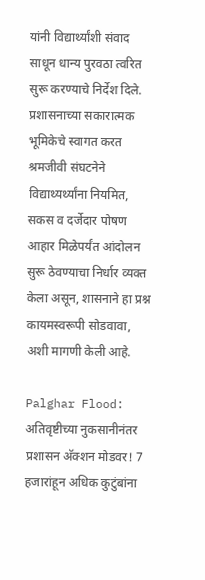यांनी विद्यार्थ्यांशी संवाद साधून धान्य पुरवठा त्वरित सुरू करण्याचे निर्देश दिले. प्रशासनाच्या सकारात्मक भूमिकेचे स्वागत करत श्रमजीवी संघटनेने विद्याथ्यर्थ्यांना नियमित, सकस व दर्जेदार पोषण आहार मिळेपर्यंत आंदोलन सुरू ठेवण्याचा निर्धार व्यक्त केला असून, शासनाने हा प्रश्न कायमस्वरूपी सोडवावा, अशी मागणी केली आहे.

Palghar Flood: अतिवृष्टीच्या नुकसानीनंतर प्रशासन अ‍ॅक्शन मोडवर! 7 हजारांहून अधिक कुटुंबांना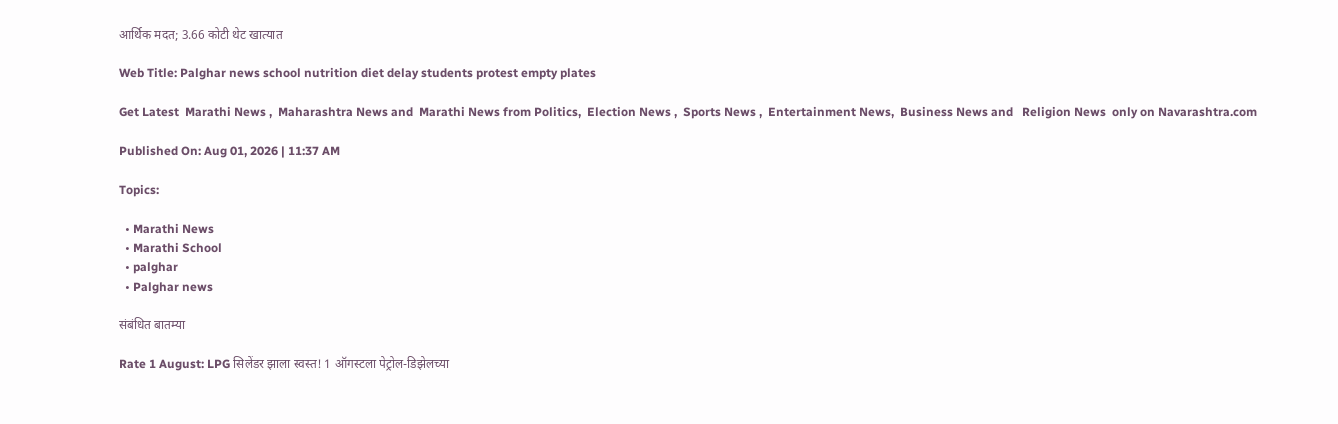आर्थिक मदत; 3.66 कोटी थेट खात्यात

Web Title: Palghar news school nutrition diet delay students protest empty plates

Get Latest  Marathi News ,  Maharashtra News and  Marathi News from Politics,  Election News ,  Sports News ,  Entertainment News,  Business News and   Religion News  only on Navarashtra.com

Published On: Aug 01, 2026 | 11:37 AM

Topics:

  • Marathi News
  • Marathi School
  • palghar
  • Palghar news

संबंधित बातम्या

Rate 1 August: LPG सिलेंडर झाला स्वस्त! 1 ऑगस्टला पेट्रोल-डिझेलच्या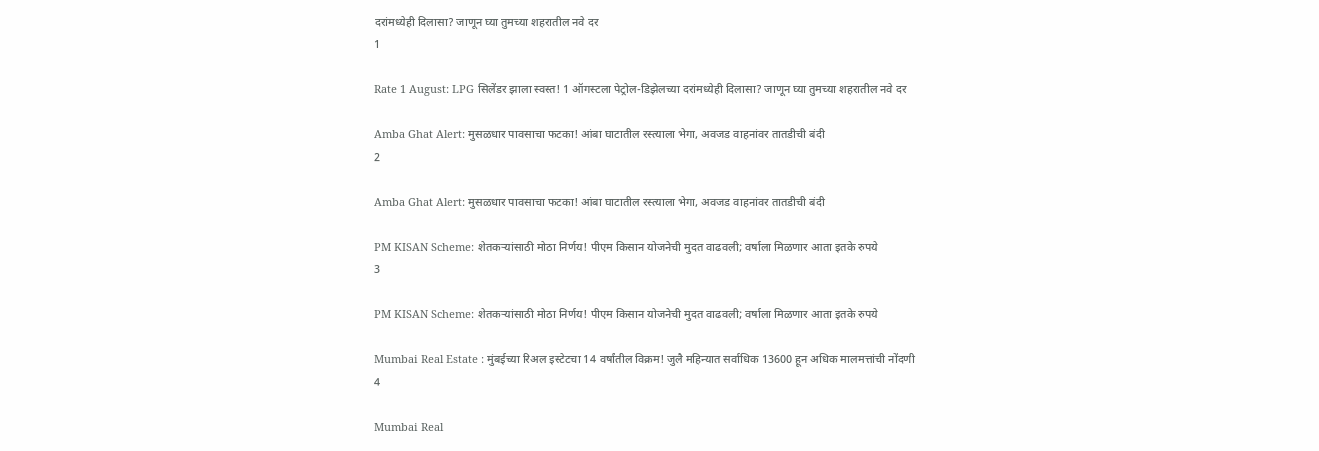दरांमध्येही दिलासा? जाणून घ्या तुमच्या शहरातील नवे दर
1

Rate 1 August: LPG सिलेंडर झाला स्वस्त! 1 ऑगस्टला पेट्रोल-डिझेलच्या दरांमध्येही दिलासा? जाणून घ्या तुमच्या शहरातील नवे दर

Amba Ghat Alert: मुसळधार पावसाचा फटका! आंबा घाटातील रस्त्याला भेगा, अवजड वाहनांवर तातडीची बंदी
2

Amba Ghat Alert: मुसळधार पावसाचा फटका! आंबा घाटातील रस्त्याला भेगा, अवजड वाहनांवर तातडीची बंदी

PM KISAN Scheme: शेतकऱ्यांसाठी मोठा निर्णय! पीएम किसान योजनेची मुदत वाढवली; वर्षाला मिळणार आता इतके रुपये
3

PM KISAN Scheme: शेतकऱ्यांसाठी मोठा निर्णय! पीएम किसान योजनेची मुदत वाढवली; वर्षाला मिळणार आता इतके रुपये

Mumbai Real Estate : मुंबईच्या रिअल इस्टेटचा 14 वर्षांतील विक्रम! जुलै महिन्यात सर्वाधिक 13600 हून अधिक मालमत्तांची नोंदणी
4

Mumbai Real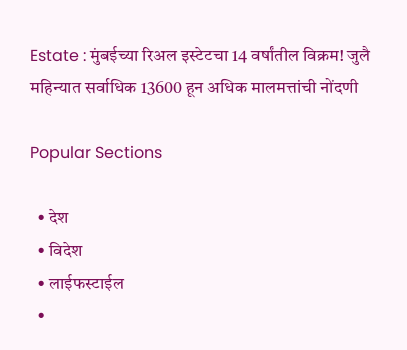Estate : मुंबईच्या रिअल इस्टेटचा 14 वर्षांतील विक्रम! जुलै महिन्यात सर्वाधिक 13600 हून अधिक मालमत्तांची नोंदणी

Popular Sections

  • देश
  • विदेश
  • लाईफस्टाईल
  •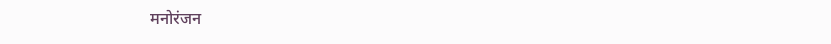मनोरंजन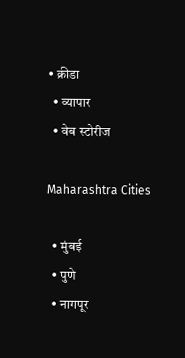• क्रीडा
  • व्यापार
  • वेब स्टोरीज

Maharashtra Cities

  • मुंबई
  • पुणे
  • नागपूर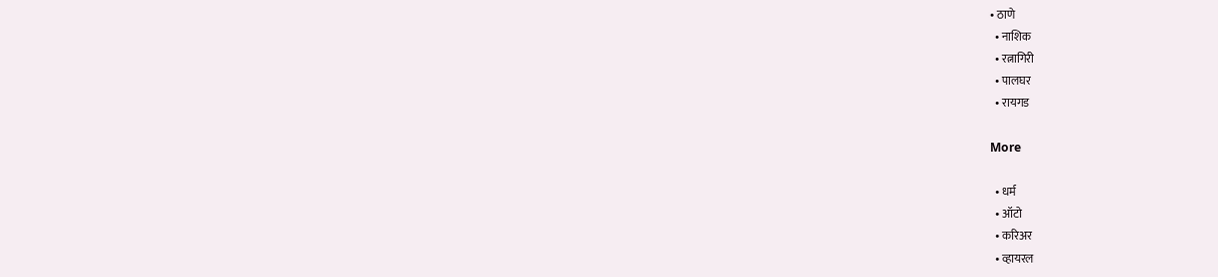• ठाणे
  • नाशिक
  • रत्नागिरी
  • पालघर
  • रायगड

More

  • धर्म
  • ऑटो
  • करिअर
  • व्हायरल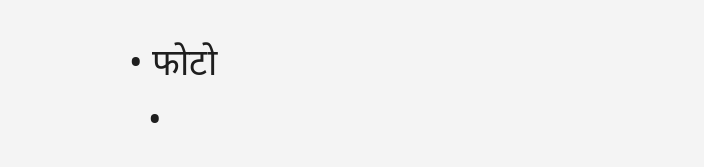• फोटो
  •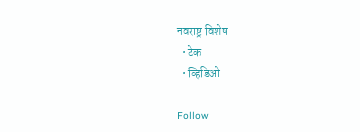नवराष्ट्र विशेष
  • टेक
  • व्हिडिओ

Follow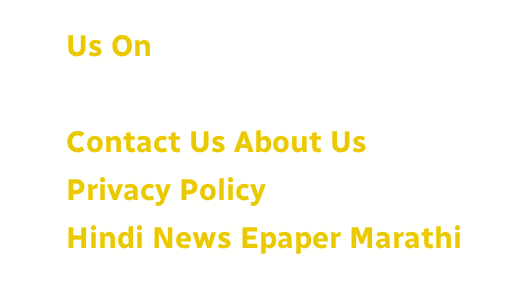Us On

Contact Us About Us Privacy Policy
Hindi News Epaper Marathi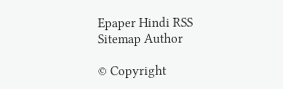Epaper Hindi RSS Sitemap Author

© Copyright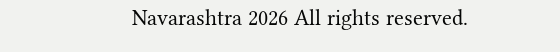Navarashtra 2026 All rights reserved.